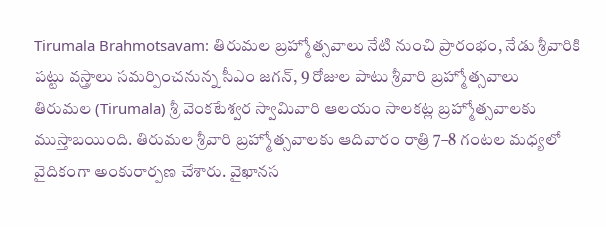Tirumala Brahmotsavam: తిరుమల బ్రహ్మోత్సవాలు నేటి నుంచి ప్రారంభం, నేడు శ్రీవారికి పట్టు వస్త్రాలు సమర్పించనున్న సీఎం జగన్, 9 రోజుల పాటు శ్రీవారి బ్రహ్మోత్సవాలు
తిరుమల (Tirumala) శ్రీ వెంకటేశ్వర స్వామివారి ఆలయం సాలకట్ల బ్రహ్మోత్సవాలకు ముస్తాబయింది. తిరుమల శ్రీవారి బ్రహ్మోత్సవాలకు ఆదివారం రాత్రి 7–8 గంటల మధ్యలో వైదికంగా అంకురార్పణ చేశారు. వైఖానస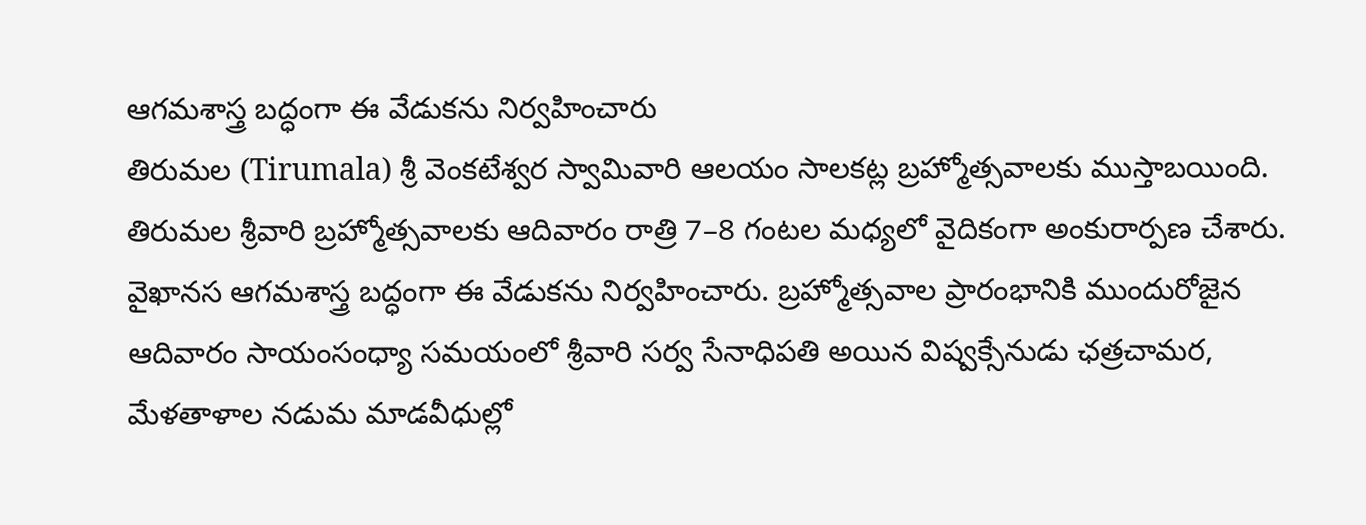ఆగమశాస్త్ర బద్ధంగా ఈ వేడుకను నిర్వహించారు
తిరుమల (Tirumala) శ్రీ వెంకటేశ్వర స్వామివారి ఆలయం సాలకట్ల బ్రహ్మోత్సవాలకు ముస్తాబయింది. తిరుమల శ్రీవారి బ్రహ్మోత్సవాలకు ఆదివారం రాత్రి 7–8 గంటల మధ్యలో వైదికంగా అంకురార్పణ చేశారు. వైఖానస ఆగమశాస్త్ర బద్ధంగా ఈ వేడుకను నిర్వహించారు. బ్రహ్మోత్సవాల ప్రారంభానికి ముందురోజైన ఆదివారం సాయంసంధ్యా సమయంలో శ్రీవారి సర్వ సేనాధిపతి అయిన విష్వక్సేనుడు ఛత్రచామర, మేళతాళాల నడుమ మాడవీధుల్లో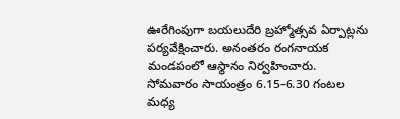ఊరేగింపుగా బయలుదేరి బ్రహ్మోత్సవ ఏర్పాట్లను పర్యవేక్షించారు. అనంతరం రంగనాయక మండపంలో ఆస్థానం నిర్వహించారు.
సోమవారం సాయంత్రం 6.15–6.30 గంటల మధ్య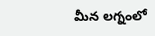మీన లగ్నంలో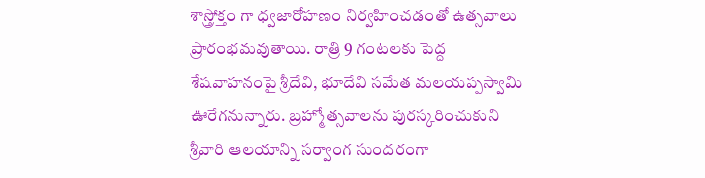శాస్త్రోక్తం గా ధ్వజారోహణం నిర్వహించడంతో ఉత్సవాలు ప్రారంభమవుతాయి. రాత్రి 9 గంటలకు పెద్ద శేషవాహనంపై శ్రీదేవి, భూదేవి సమేత మలయప్పస్వామి ఊరేగనున్నారు. బ్రహ్మోత్సవాలను పురస్కరించుకుని శ్రీవారి ఆలయాన్ని సర్వాంగ సుందరంగా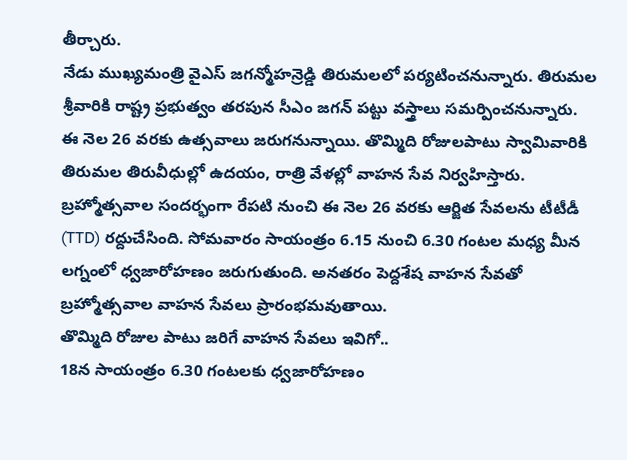తీర్చారు.
నేడు ముఖ్యమంత్రి వైఎస్ జగన్మోహన్రెడ్డి తిరుమలలో పర్యటించనున్నారు. తిరుమల శ్రీవారికి రాష్ట్ర ప్రభుత్వం తరపున సీఎం జగన్ పట్టు వస్త్రాలు సమర్పించనున్నారు.
ఈ నెల 26 వరకు ఉత్సవాలు జరుగనున్నాయి. తొమ్మిది రోజులపాటు స్వామివారికి తిరుమల తిరువీధుల్లో ఉదయం, రాత్రి వేళల్లో వాహన సేవ నిర్వహిస్తారు. బ్రహ్మోత్సవాల సందర్భంగా రేపటి నుంచి ఈ నెల 26 వరకు ఆర్జిత సేవలను టీటీడీ (TTD) రద్దుచేసింది. సోమవారం సాయంత్రం 6.15 నుంచి 6.30 గంటల మధ్య మీన లగ్నంలో ధ్వజారోహణం జరుగుతుంది. అనతరం పెద్దశేష వాహన సేవతో బ్రహ్మోత్సవాల వాహన సేవలు ప్రారంభమవుతాయి.
తొమ్మిది రోజుల పాటు జరిగే వాహన సేవలు ఇవిగో..
18న సాయంత్రం 6.30 గంటలకు ధ్వజారోహణం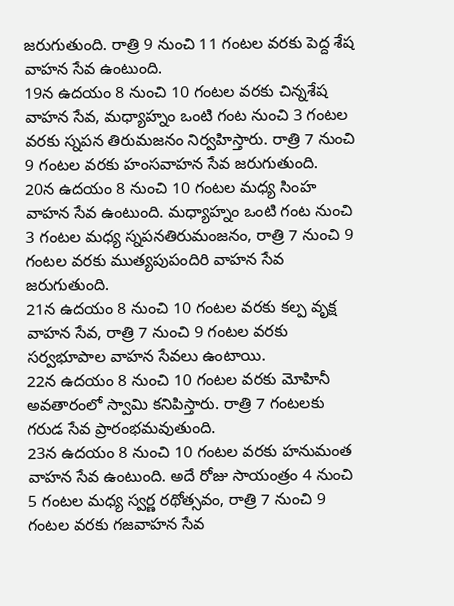జరుగుతుంది. రాత్రి 9 నుంచి 11 గంటల వరకు పెద్ద శేష వాహన సేవ ఉంటుంది.
19న ఉదయం 8 నుంచి 10 గంటల వరకు చిన్నశేష వాహన సేవ, మధ్యాహ్నం ఒంటి గంట నుంచి 3 గంటల వరకు స్నపన తిరుమజనం నిర్వహిస్తారు. రాత్రి 7 నుంచి 9 గంటల వరకు హంసవాహన సేవ జరుగుతుంది.
20న ఉదయం 8 నుంచి 10 గంటల మధ్య సింహ వాహన సేవ ఉంటుంది. మధ్యాహ్నం ఒంటి గంట నుంచి 3 గంటల మధ్య స్నపనతిరుమంజనం, రాత్రి 7 నుంచి 9 గంటల వరకు ముత్యపుపందిరి వాహన సేవ జరుగుతుంది.
21న ఉదయం 8 నుంచి 10 గంటల వరకు కల్ప వృక్ష వాహన సేవ, రాత్రి 7 నుంచి 9 గంటల వరకు సర్వభూపాల వాహన సేవలు ఉంటాయి.
22న ఉదయం 8 నుంచి 10 గంటల వరకు మోహినీ అవతారంలో స్వామి కనిపిస్తారు. రాత్రి 7 గంటలకు గరుడ సేవ ప్రారంభమవుతుంది.
23న ఉదయం 8 నుంచి 10 గంటల వరకు హనుమంత వాహన సేవ ఉంటుంది. అదే రోజు సాయంత్రం 4 నుంచి 5 గంటల మధ్య స్వర్ణ రథోత్సవం, రాత్రి 7 నుంచి 9 గంటల వరకు గజవాహన సేవ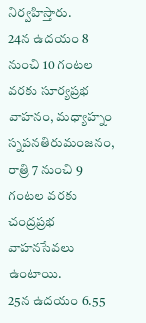నిర్వహిస్తారు.
24న ఉదయం 8 నుంచి 10 గంటల వరకు సూర్యప్రభ వాహనం, మధ్యాహ్నం స్నపనతిరుమంజనం, రాత్రి 7 నుంచి 9 గంటల వరకు చంద్రప్రభ వాహనసేవలు ఉంటాయి.
25న ఉదయం 6.55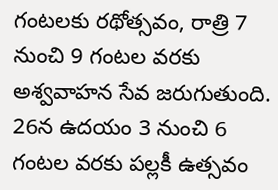గంటలకు రథోత్సవం, రాత్రి 7 నుంచి 9 గంటల వరకు అశ్వవాహన సేవ జరుగుతుంది.
26న ఉదయం 3 నుంచి 6 గంటల వరకు పల్లకీ ఉత్సవం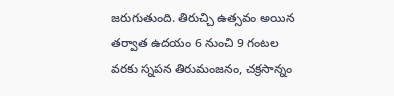జరుగుతుంది. తిరుచ్చి ఉత్సవం అయిన తర్వాత ఉదయం 6 నుంచి 9 గంటల వరకు స్నపన తిరుమంజనం, చక్రసాన్నం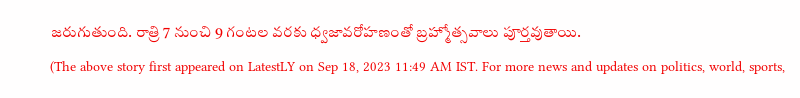జరుగుతుంది. రాత్రి 7 నుంచి 9 గంటల వరకు ధ్వజావరోహణంతో బ్రహ్మోత్సవాలు పూర్తవుతాయి.
(The above story first appeared on LatestLY on Sep 18, 2023 11:49 AM IST. For more news and updates on politics, world, sports,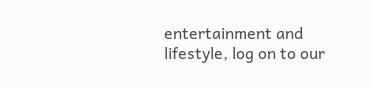entertainment and lifestyle, log on to our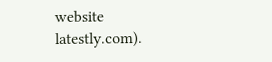website latestly.com).